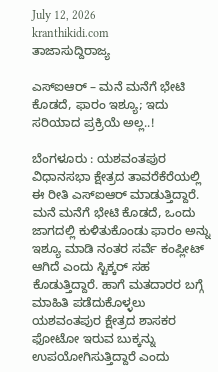July 12, 2026
kranthikidi.com
ತಾಜಾಸುದ್ದಿರಾಜ್ಯ

ಎಸ್ಐಆರ್ – ಮನೆ ಮನೆಗೆ ಭೇಟಿ ಕೊಡದೆ, ಫಾರಂ ಇಶ್ಯೂ; ಇದು ಸರಿಯಾದ ಪ್ರಕ್ರಿಯೆ ಅಲ್ಲ..!

ಬೆಂಗಳೂರು : ಯಶವಂತಪುರ ವಿಧಾನಸಭಾ ಕ್ಷೇತ್ರದ ತಾವರೆಕೆರೆಯಲ್ಲಿ ಈ ರೀತಿ ಎಸ್‌ಐಆರ್‌ ಮಾಡುತ್ತಿದ್ದಾರೆ. ಮನೆ ಮನೆಗೆ ಭೇಟಿ ಕೊಡದೆ, ಒಂದು ಜಾಗದಲ್ಲಿ ಕುಳಿತುಕೊಂಡು ಫಾರಂ ಅನ್ನು ಇಶ್ಯೂ ಮಾಡಿ ನಂತರ ಸರ್ವೆ ಕಂಪ್ಲೀಟ್ ಆಗಿದೆ ಎಂದು ಸ್ಟಿಕ್ಕರ್ ಸಹ ಕೊಡುತ್ತಿದ್ದಾರೆ. ಹಾಗೆ ಮತದಾರರ ಬಗ್ಗೆ ಮಾಹಿತಿ ಪಡೆದುಕೊಳ್ಳಲು ಯಶವಂತಪುರ ಕ್ಷೇತ್ರದ ಶಾಸಕರ ಫೋಟೋ ಇರುವ ಬುಕ್ಕನ್ನು ಉಪಯೋಗಿಸುತ್ತಿದ್ದಾರೆ ಎಂದು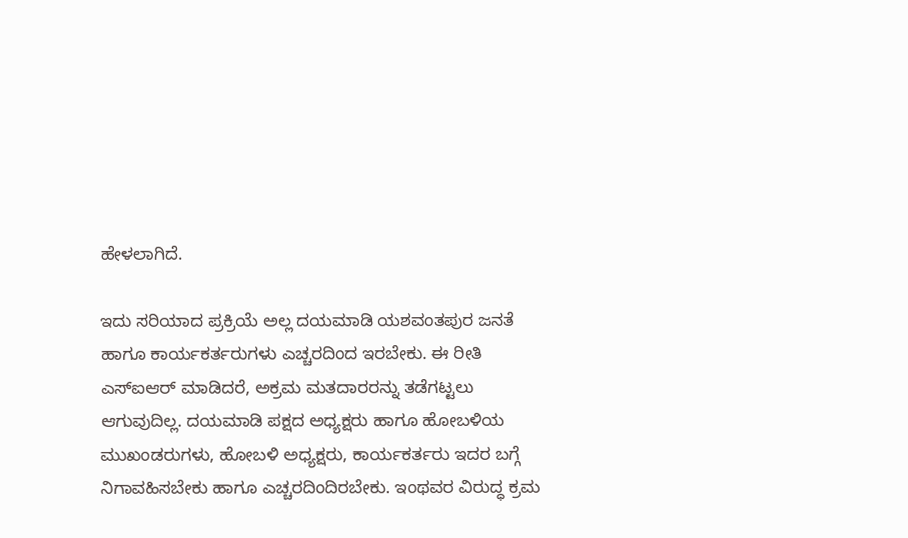ಹೇಳಲಾಗಿದೆ.

ಇದು ಸರಿಯಾದ ಪ್ರಕ್ರಿಯೆ ಅಲ್ಲ ದಯಮಾಡಿ ಯಶವಂತಪುರ ಜನತೆ ಹಾಗೂ ಕಾರ್ಯಕರ್ತರುಗಳು ಎಚ್ಚರದಿಂದ ಇರಬೇಕು. ಈ ರೀತಿ ಎಸ್ಐಆರ್ ಮಾಡಿದರೆ, ಅಕ್ರಮ ಮತದಾರರನ್ನು ತಡೆಗಟ್ಟಲು ಆಗುವುದಿಲ್ಲ. ದಯಮಾಡಿ ಪಕ್ಷದ ಅಧ್ಯಕ್ಷರು ಹಾಗೂ ಹೋಬಳಿಯ ಮುಖಂಡರುಗಳು, ಹೋಬಳಿ ಅಧ್ಯಕ್ಷರು, ಕಾರ್ಯಕರ್ತರು ಇದರ ಬಗ್ಗೆ ನಿಗಾವಹಿಸಬೇಕು ಹಾಗೂ ಎಚ್ಚರದಿಂದಿರಬೇಕು. ಇಂಥವರ ವಿರುದ್ಧ ಕ್ರಮ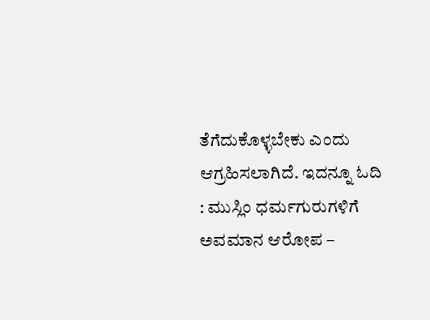ತೆಗೆದುಕೊಳ್ಳಬೇಕು ಎಂದು ಆಗ್ರಹಿಸಲಾಗಿದೆ. ಇದನ್ನೂ ಓದಿ : ಮುಸ್ಲಿಂ ಧರ್ಮಗುರುಗಳಿಗೆ ಅವಮಾನ ಆರೋಪ –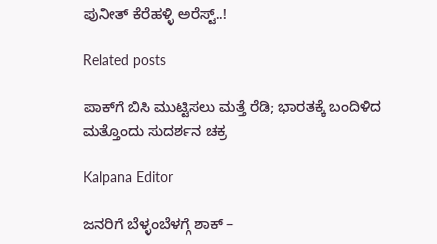ಪುನೀತ್ ಕೆರೆಹಳ್ಳಿ ಅರೆಸ್ಟ್‌..!

Related posts

ಪಾಕ್‌ಗೆ ಬಿಸಿ ಮುಟ್ಟಿಸಲು ಮತ್ತೆ ರೆಡಿ; ಭಾರತಕ್ಕೆ ಬಂದಿಳಿದ ಮತ್ತೊಂದು ಸುದರ್ಶನ ಚಕ್ರ

Kalpana Editor

ಜನರಿಗೆ ಬೆಳ್ಳಂಬೆಳಗ್ಗೆ ಶಾಕ್‌ –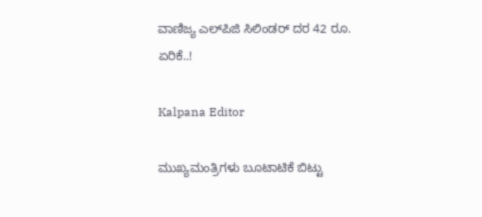ವಾಣಿಜ್ಯ ಎಲ್‌ಪಿಜಿ ಸಿಲಿಂಡರ್‌ ದರ 42 ರೂ. ಏರಿಕೆ..!

Kalpana Editor

ಮುಖ್ಯಮಂತ್ರಿಗಳು ಬೂಟಾಟಿಕೆ ಬಿಟ್ಟು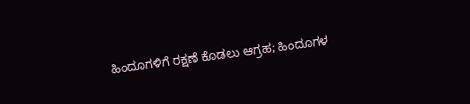ಹಿಂದೂಗಳಿಗೆ ರಕ್ಷಣೆ ಕೊಡಲು ಆಗ್ರಹ; ಹಿಂದೂಗಳ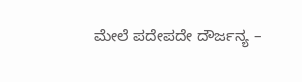ಮೇಲೆ ಪದೇಪದೇ ದೌರ್ಜನ್ಯ –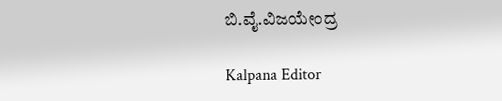ಬಿ.ವೈ.ವಿಜಯೇಂದ್ರ

Kalpana Editor